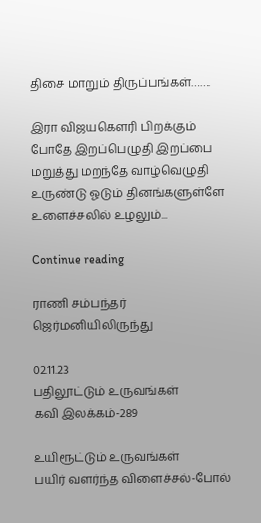திசை மாறும் திருப்பங்கள்…….

இரா விஜயகௌரி பிறக்கும் போதே இறப்பெழுதி இறப்பை மறுத்து மறந்தே வாழ்வெழுதி உருண்டு ஓடும் தினங்களுள்ளே உளைச்சலில் உழலும்...

Continue reading

ராணி சம்பந்தர் ஜெர்மனியிலிருந்து

02.11.23
பதிலூட்டும் உருவங்கள்
கவி இலக்கம்-289

உயிரூட்டும் உருவங்கள்
பயிர் வளர்ந்த விளைச்சல்-போல்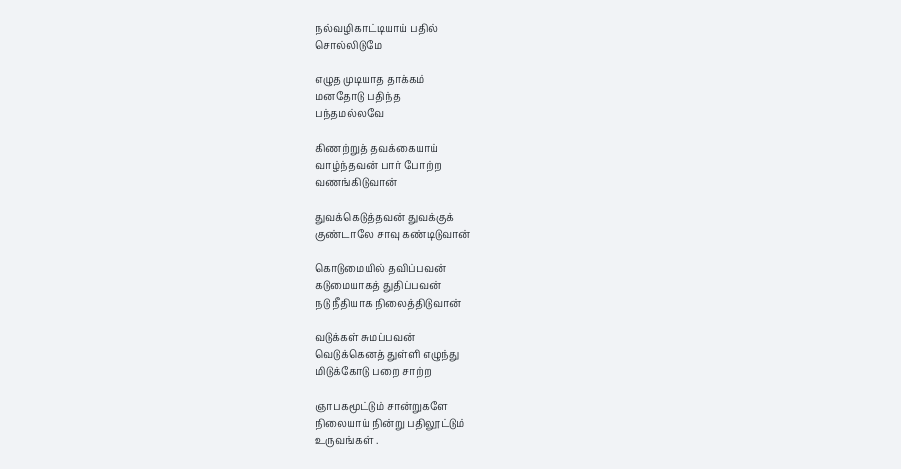நல்வழிகாட்டியாய் பதில்
சொல்லிடுமே

எழுத முடியாத தாக்கம்
மனதோடு பதிந்த
பந்தமல்லவே

கிணற்றுத் தவக்கையாய்
வாழ்ந்தவன் பார் போற்ற
வணங்கிடுவான்

துவக்கெடுத்தவன் துவக்குக்
குண்டாலே சாவு கண்டிடுவான்

கொடுமையில் தவிப்பவன்
கடுமையாகத் துதிப்பவன்
நடு நீதியாக நிலைத்திடுவான்

வடுக்கள் சுமப்பவன்
வெடுக்கெனத் துள்ளி எழுந்து
மிடுக்கோடு பறை சாற்ற

ஞாபகமூட்டும் சான்றுகளே
நிலையாய் நின்று பதிலூட்டும்
உருவங்கள் .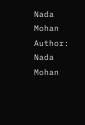Nada Mohan
Author: Nada Mohan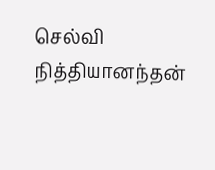செல்வி நித்தியானந்தன்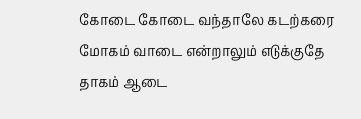கோடை கோடை வந்தாலே கடற்கரை மோகம் வாடை என்றாலும் எடுக்குதே தாகம் ஆடை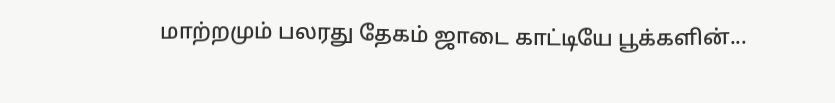மாற்றமும் பலரது தேகம் ஜாடை காட்டியே பூக்களின்...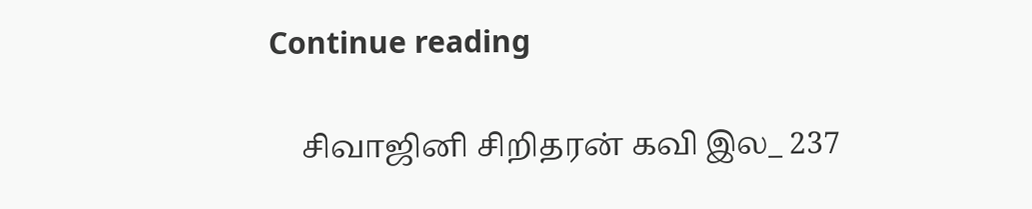Continue reading

    சிவாஜினி சிறிதரன் கவி இல_ 237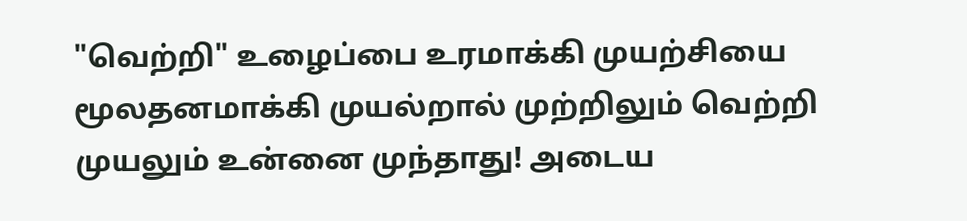"வெற்றி" உழைப்பை உரமாக்கி முயற்சியை மூலதனமாக்கி முயல்றால் முற்றிலும் வெற்றி முயலும் உன்னை முந்தாது! அடைய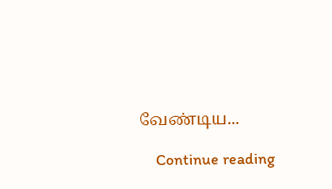வேண்டிய...

    Continue reading